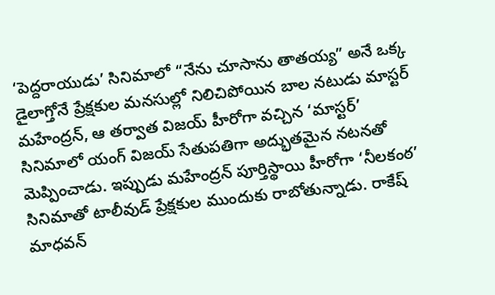‘పెద్దరాయుడు’ సినిమాలో “నేను చూసాను తాతయ్య” అనే ఒక్క డైలాగ్తోనే ప్రేక్షకుల మనసుల్లో నిలిచిపోయిన బాల నటుడు మాస్టర్ మహేంద్రన్, ఆ తర్వాత విజయ్ హీరోగా వచ్చిన ‘మాస్టర్’ సినిమాలో యంగ్ విజయ్ సేతుపతిగా అద్భుతమైన నటనతో మెప్పించాడు. ఇప్పుడు మహేంద్రన్ పూర్తిస్థాయి హీరోగా ‘నీలకంఠ’ సినిమాతో టాలీవుడ్ ప్రేక్షకుల ముందుకు రాబోతున్నాడు. రాకేష్ మాధవన్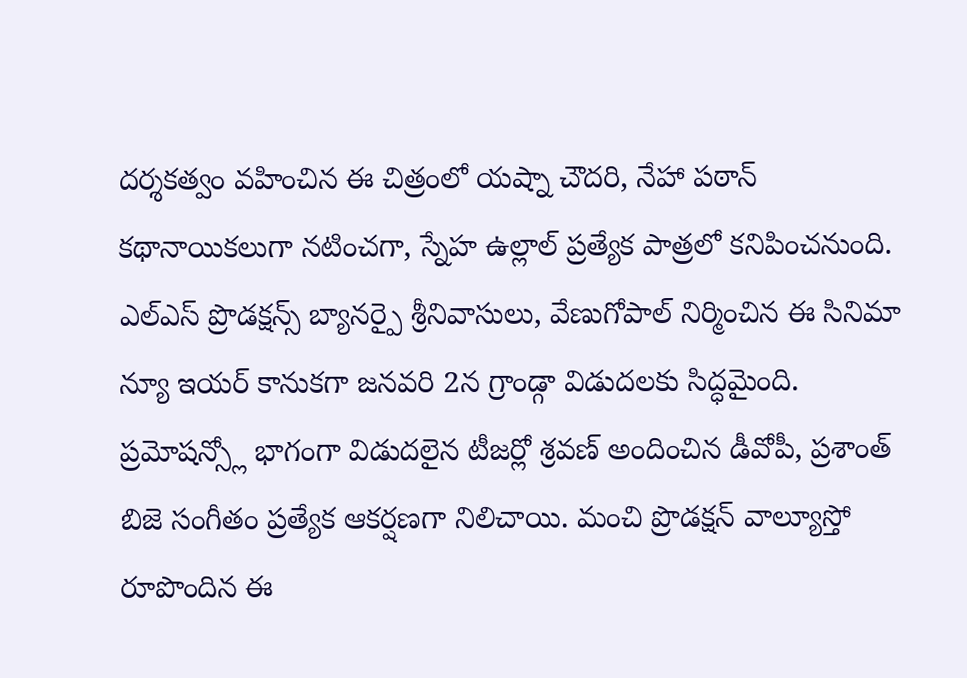దర్శకత్వం వహించిన ఈ చిత్రంలో యష్నా చౌదరి, నేహా పఠాన్ కథానాయికలుగా నటించగా, స్నేహ ఉల్లాల్ ప్రత్యేక పాత్రలో కనిపించనుంది.
ఎల్ఎస్ ప్రొడక్షన్స్ బ్యానర్పై శ్రీనివాసులు, వేణుగోపాల్ నిర్మించిన ఈ సినిమా న్యూ ఇయర్ కానుకగా జనవరి 2న గ్రాండ్గా విడుదలకు సిద్ధమైంది. ప్రమోషన్స్లో భాగంగా విడుదలైన టీజర్లో శ్రవణ్ అందించిన డీవోపీ, ప్రశాంత్ బిజె సంగీతం ప్రత్యేక ఆకర్షణగా నిలిచాయి. మంచి ప్రొడక్షన్ వాల్యూస్తో రూపొందిన ఈ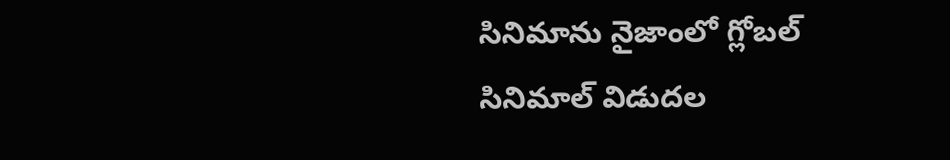సినిమాను నైజాంలో గ్లోబల్ సినిమాల్ విడుదల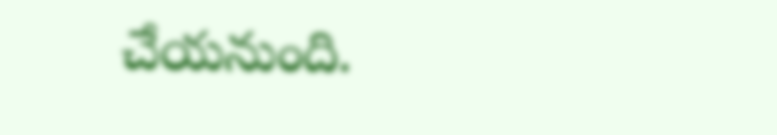చేయనుంది.